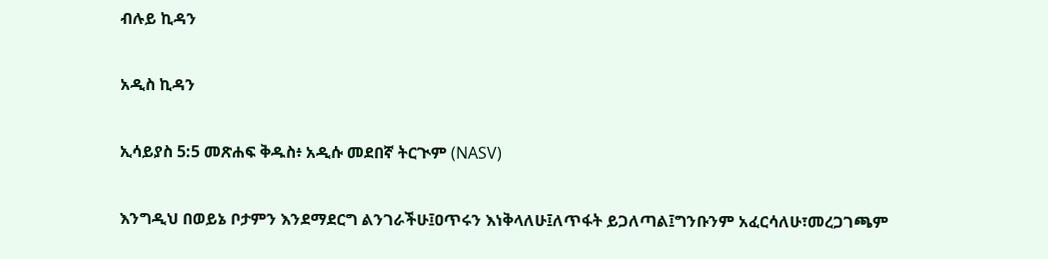ብሉይ ኪዳን

አዲስ ኪዳን

ኢሳይያስ 5:5 መጽሐፍ ቅዱስ፥ አዲሱ መደበኛ ትርጒም (NASV)

እንግዲህ በወይኔ ቦታምን እንደማደርግ ልንገራችሁ፤ዐጥሩን እነቅላለሁ፤ለጥፋት ይጋለጣል፤ግንቡንም አፈርሳለሁ፣መረጋገጫም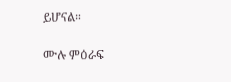ይሆናል።

ሙሉ ምዕራፍ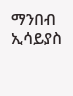ማንበብ ኢሳይያስ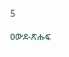5

ዐውደ-ጽሑፍ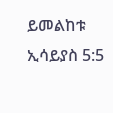ይመልከቱ ኢሳይያስ 5:5